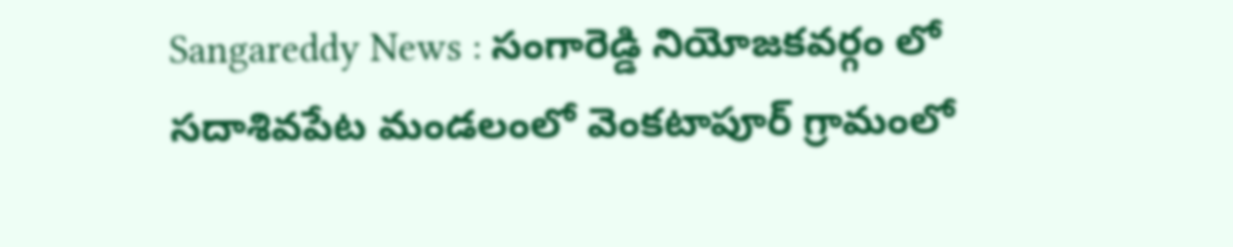Sangareddy News : సంగారెడ్డి నియోజకవర్గం లో సదాశివపేట మండలంలో వెంకటాపూర్ గ్రామంలో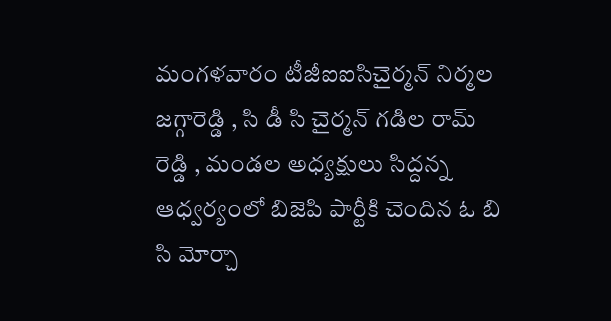మంగళవారం టీజీఐఐసిచైర్మన్ నిర్మల జగ్గారెడ్డి , సి డీ సి చైర్మన్ గడిల రామ్ రెడ్డి , మండల అధ్యక్షులు సిద్దన్న ఆధ్వర్యంలో బిజెపి పార్టీకి చెందిన ఓ బి సి మోర్చా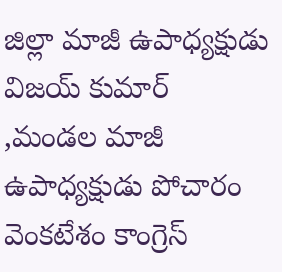జిల్లా మాజీ ఉపాధ్యక్షుడు విజయ్ కుమార్ ,మండల మాజీ ఉపాధ్యక్షుడు పోచారం వెంకటేశం కాంగ్రెస్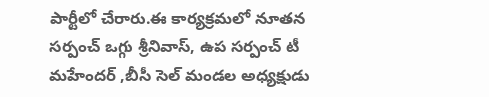పార్టీలో చేరారు.ఈ కార్యక్రమలో నూతన సర్పంచ్ ఒగ్గు శ్రీనివాస్, ఉప సర్పంచ్ టీ మహేందర్ ,బీసీ సెల్ మండల అధ్యక్షుడు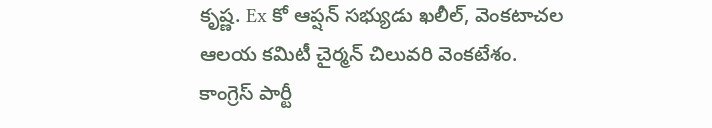కృష్ణ. Ex కో ఆప్షన్ సభ్యుడు ఖలీల్, వెంకటాచల ఆలయ కమిటీ చైర్మన్ చిలువరి వెంకటేశం. కాంగ్రెస్ పార్టీ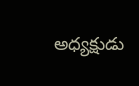అధ్యక్షుడు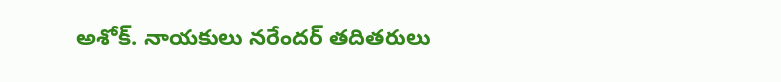అశోక్. నాయకులు నరేందర్ తదితరులు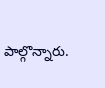పాల్గొన్నారు.